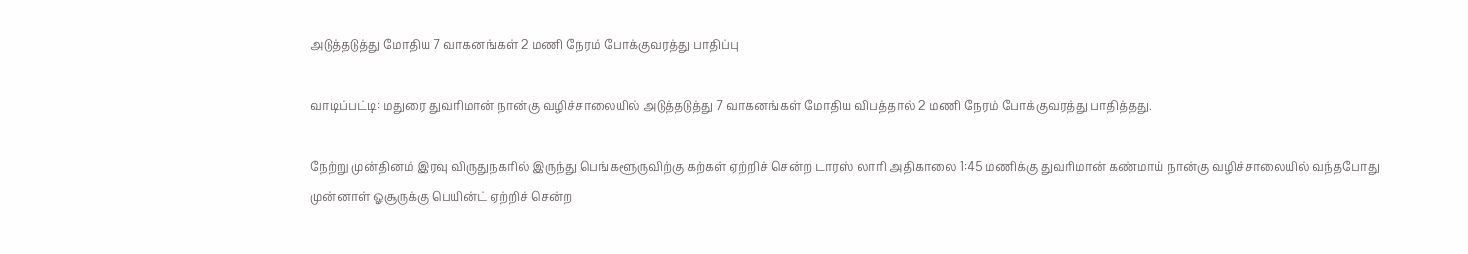அடுத்தடுத்து மோதிய 7 வாகனங்கள் 2 மணி நேரம் போக்குவரத்து பாதிப்பு

வாடிப்பட்டி: மதுரை துவரிமான் நான்கு வழிச்சாலையில் அடுத்தடுத்து 7 வாகனங்கள் மோதிய விபத்தால் 2 மணி நேரம் போக்குவரத்து பாதித்தது.

நேற்று முன்தினம் இரவு விருதுநகரில் இருந்து பெங்களூருவிற்கு கற்கள் ஏற்றிச் சென்ற டாரஸ் லாரி அதிகாலை 1:45 மணிக்கு துவரிமான் கண்மாய் நான்கு வழிச்சாலையில் வந்தபோது முன்னாள் ஓசூருக்கு பெயின்ட் ஏற்றிச் சென்ற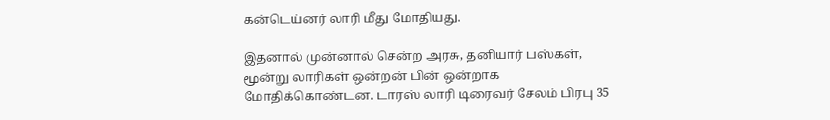கன்டெய்னர் லாரி மீது மோதியது.

இதனால் முன்னால் சென்ற அரசு, தனியார் பஸ்கள், மூன்று லாரிகள் ஒன்றன் பின் ஒன்றாக மோதிக்கொண்டன. டாரஸ் லாரி டிரைவர் சேலம் பிரபு 35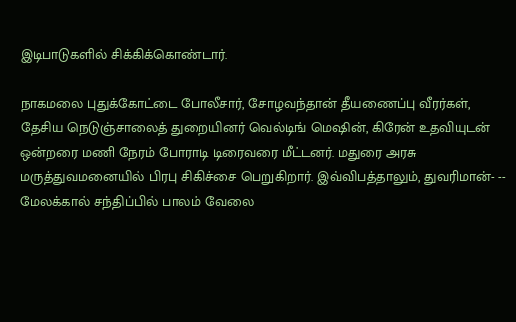இடிபாடுகளில் சிக்கிக்கொண்டார்.

நாகமலை புதுக்கோட்டை போலீசார், சோழவந்தான் தீயணைப்பு வீரர்கள், தேசிய நெடுஞ்சாலைத் துறையினர் வெல்டிங் மெஷின், கிரேன் உதவியுடன் ஒன்றரை மணி நேரம் போராடி டிரைவரை மீட்டனர். மதுரை அரசு மருத்துவமனையில் பிரபு சிகிச்சை பெறுகிறார். இவ்விபத்தாலும், துவரிமான்- -- மேலக்கால் சந்திப்பில் பாலம் வேலை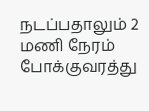நடப்பதாலும் 2 மணி நேரம் போக்குவரத்து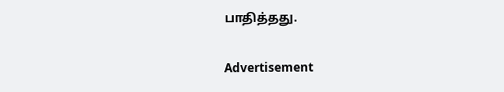பாதித்தது.

Advertisement